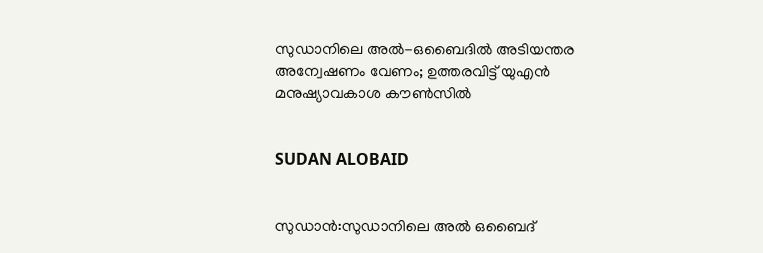സുഡാനിലെ അല്‍-ഒബൈദില്‍ അടിയന്തര അന്വേഷണം വേണം; ഉത്തരവിട്ട് യുഎന്‍ മനുഷ്യാവകാശ കൗണ്‍സില്‍


SUDAN ALOBAID


സുഡാന്‍:സുഡാനിലെ അല്‍ ഒബൈദ്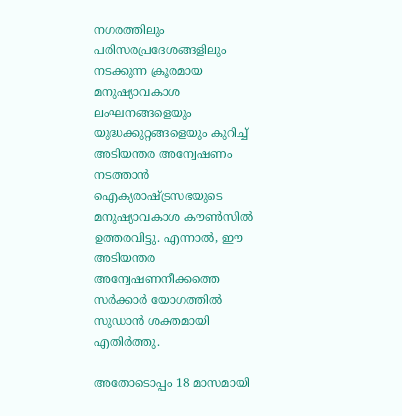നഗരത്തിലും പരിസരപ്രദേശങ്ങളിലും നടക്കുന്ന ക്രൂരമായ മനുഷ്യാവകാശ ലംഘനങ്ങളെയും യുദ്ധക്കുറ്റങ്ങളെയും കുറിച്ച് അടിയന്തര അന്വേഷണം നടത്താന്‍ ഐക്യരാഷ്ട്രസഭയുടെ മനുഷ്യാവകാശ കൗണ്‍സില്‍ ഉത്തരവിട്ടു. എന്നാല്‍, ഈ അടിയന്തര അന്വേഷണനീക്കത്തെ സര്‍ക്കാര്‍ യോഗത്തില്‍ സുഡാന്‍ ശക്തമായി എതിര്‍ത്തു.

അതോടൊപ്പം 18 മാസമായി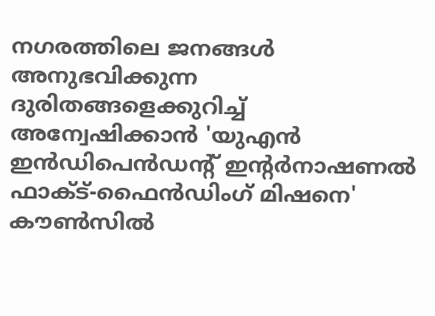നഗരത്തിലെ ജനങ്ങള്‍ അനുഭവിക്കുന്ന ദുരിതങ്ങളെക്കുറിച്ച് അന്വേഷിക്കാന്‍ 'യുഎന്‍ ഇന്‍ഡിപെന്‍ഡന്റ് ഇന്റര്‍നാഷണല്‍ ഫാക്ട്-ഫൈന്‍ഡിംഗ് മിഷനെ' കൗണ്‍സില്‍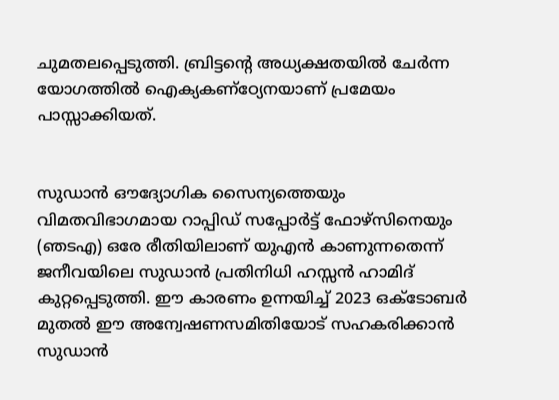ചുമതലപ്പെടുത്തി. ബ്രിട്ടന്റെ അധ്യക്ഷതയില്‍ ചേര്‍ന്ന യോഗത്തില്‍ ഐക്യകണ്‌ഠ്യേനയാണ് പ്രമേയം പാസ്സാക്കിയത്.


സുഡാന്‍ ഔദ്യോഗിക സൈന്യത്തെയും വിമതവിഭാഗമായ റാപ്പിഡ് സപ്പോര്‍ട്ട് ഫോഴ്‌സിനെയും (ഞടഎ) ഒരേ രീതിയിലാണ് യുഎന്‍ കാണുന്നതെന്ന് ജനീവയിലെ സുഡാന്‍ പ്രതിനിധി ഹസ്സന്‍ ഹാമിദ് കുറ്റപ്പെടുത്തി. ഈ കാരണം ഉന്നയിച്ച് 2023 ഒക്ടോബര്‍ മുതല്‍ ഈ അന്വേഷണസമിതിയോട് സഹകരിക്കാന്‍ സുഡാന്‍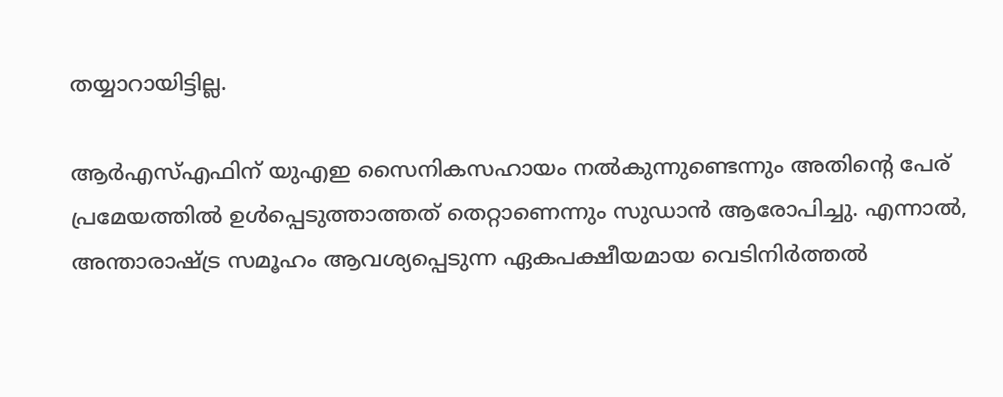തയ്യാറായിട്ടില്ല.

ആര്‍എസ്എഫിന് യുഎഇ സൈനികസഹായം നല്‍കുന്നുണ്ടെന്നും അതിന്റെ പേര് പ്രമേയത്തില്‍ ഉള്‍പ്പെടുത്താത്തത് തെറ്റാണെന്നും സുഡാന്‍ ആരോപിച്ചു. എന്നാല്‍, അന്താരാഷ്ട്ര സമൂഹം ആവശ്യപ്പെടുന്ന ഏകപക്ഷീയമായ വെടിനിര്‍ത്തല്‍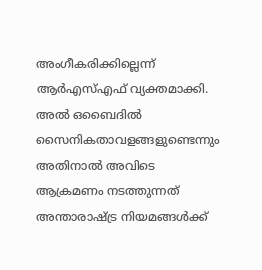അംഗീകരിക്കില്ലെന്ന് ആര്‍എസ്എഫ് വ്യക്തമാക്കി. അല്‍ ഒബൈദില്‍ സൈനികതാവളങ്ങളുണ്ടെന്നും അതിനാല്‍ അവിടെ ആക്രമണം നടത്തുന്നത് അന്താരാഷ്ട്ര നിയമങ്ങള്‍ക്ക്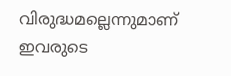വിരുദ്ധമല്ലെന്നുമാണ് ഇവരുടെ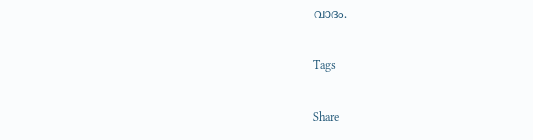വാദം.

Tags

Share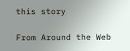this story

From Around the Web